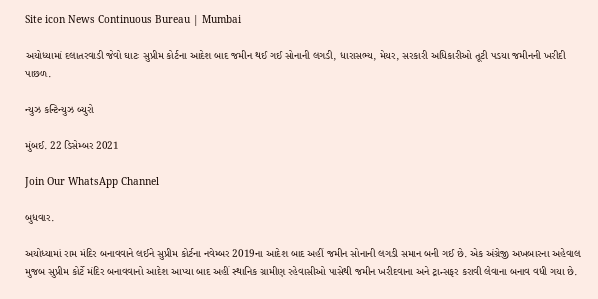Site icon News Continuous Bureau | Mumbai

અયોધ્યામાં દલાતરવાડી જેવો ઘાટઃ સુપ્રીમ કોર્ટના આદેશ બાદ જમીન થઈ ગઈ સોનાની લગડી, ધારાસભ્ય, મેયર, સરકારી અધિકારીઓ તૂટી પડયા જમીનની ખરીદી પાછળ.

ન્યુઝ કન્ટિન્યુઝ બ્યુરો

મુંબઈ. 22 ડિસેમ્બર 2021

Join Our WhatsApp Channel

બુધવાર.

અયોધ્યામાં રામ મંદિર બનાવવાને લઈને સુપ્રીમ કોર્ટના નવેમ્બર 2019ના આદેશ બાદ અહીં જમીન સોનાની લગડી સમાન બની ગઈ છે. એક અંગ્રેજી અખબારના અહેવાલ મુજબ સુપ્રીમ કોર્ટે મંદિર બનાવવાનો આદેશ આપ્યા બાદ અહીં સ્થાનિક ગ્રામીણ રહેવાસીઓ પાસેથી જમીન ખરીદવાના અને ટ્રાન્સફર કરાવી લેવાના બનાવ વધી ગયા છે.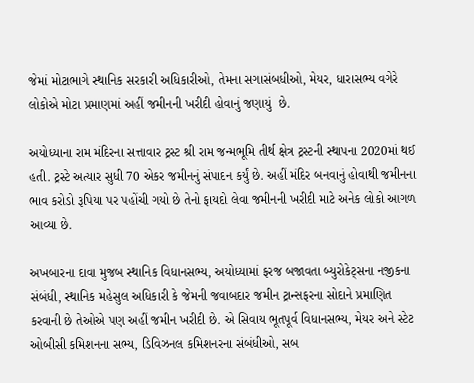જેમાં મોટાભાગે સ્થાનિક સરકારી અધિકારીઓ, તેમના સગાસંબધીઓ, મેયર, ધારાસભ્ય વગેરે લોકોએ મોટા પ્રમાણમાં અહીં જમીનની ખરીદી હોવાનું જણાયું  છે.

અયોધ્યાના રામ મંદિરના સત્તાવાર ટ્રસ્ટ શ્રી રામ જન્મભૂમિ તીર્થ ક્ષેત્ર ટ્રસ્ટની સ્થાપના 2020માં થઈ હતી. ટ્રસ્ટે અત્યાર સુધી 70 એકર જમીનનું સંપાદન કર્યું છે. અહીં મંદિર બનવાનું હોવાથી જમીનના ભાવ કરોડો રૂપિયા પર પહોંચી ગયો છે તેનો ફાયદો લેવા જમીનની ખરીદી માટે અનેક લોકો આગળ આવ્યા છે.

અખબારના દાવા મુજબ સ્થાનિક વિધાનસભ્ય, અયોધ્યામાં ફરજ બજાવતા બ્યુરોકેટ્સના નજીકના સંબંધી, સ્થાનિક મહેસુલ અધિકારી કે જેમની જવાબદાર જમીન ટ્રાન્સફરના સોદાને પ્રમાણિત કરવાની છે તેઓએ પણ અહીં જમીન ખરીદી છે. એ સિવાય ભૂતપૂર્વ વિધાનસભ્ય, મેયર અને સ્ટેટ ઓબીસી કમિશનના સભ્ય, ડિવિઝનલ કમિશનરના સંબંધીઓ, સબ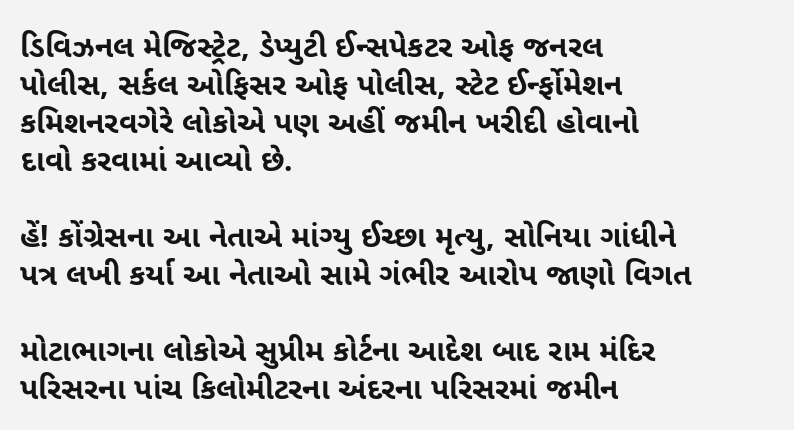ડિવિઝનલ મેજિસ્ટ્રેટ, ડેપ્યુટી ઈન્સપેકટર ઓફ જનરલ પોલીસ, સર્કલ ઓફિસર ઓફ પોલીસ, સ્ટેટ ઈર્ન્ફોમેશન કમિશનરવગેરે લોકોએ પણ અહીં જમીન ખરીદી હોવાનો દાવો કરવામાં આવ્યો છે.

હેં! કોંગ્રેસના આ નેતાએ માંગ્યુ ઈચ્છા મૃત્યુ, સોનિયા ગાંધીને પત્ર લખી કર્યા આ નેતાઓ સામે ગંભીર આરોપ જાણો વિગત

મોટાભાગના લોકોએ સુપ્રીમ કોર્ટના આદેશ બાદ રામ મંદિર પરિસરના પાંચ કિલોમીટરના અંદરના પરિસરમાં જમીન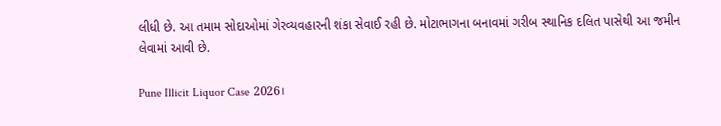લીધી છે. આ તમામ સોદાઓમાં ગેરવ્યવહારની શંકા સેવાઈ રહી છે. મોટાભાગના બનાવમાં ગરીબ સ્થાનિક દલિત પાસેથી આ જમીન લેવામાં આવી છે.

Pune Illicit Liquor Case 2026।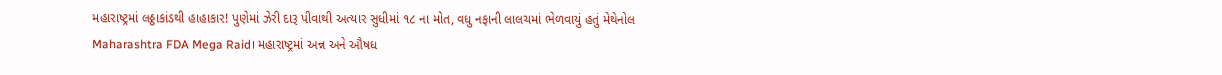મહારાષ્ટ્રમાં લઠ્ઠાકાંડથી હાહાકાર! પુણેમાં ઝેરી દારૂ પીવાથી અત્યાર સુધીમાં ૧૮ ના મોત, વધુ નફાની લાલચમાં ભેળવાયું હતું મેથેનોલ
Maharashtra FDA Mega Raid। મહારાષ્ટ્રમાં અન્ન અને ઔષધ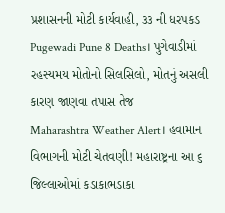પ્રશાસનની મોટી કાર્યવાહી, ૩૩ ની ધરપકડ
Pugewadi Pune 8 Deaths। પુગેવાડીમાં રહસ્યમય મોતોનો સિલસિલો, મોતનું અસલી કારણ જાણવા તપાસ તેજ
Maharashtra Weather Alert। હવામાન વિભાગની મોટી ચેતવણી! મહારાષ્ટ્રના આ ૬ જિલ્લાઓમાં કડાકાભડાકા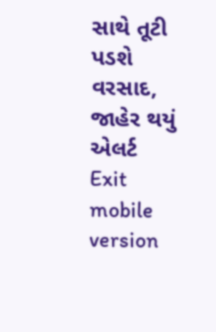સાથે તૂટી પડશે વરસાદ, જાહેર થયું એલર્ટ
Exit mobile version